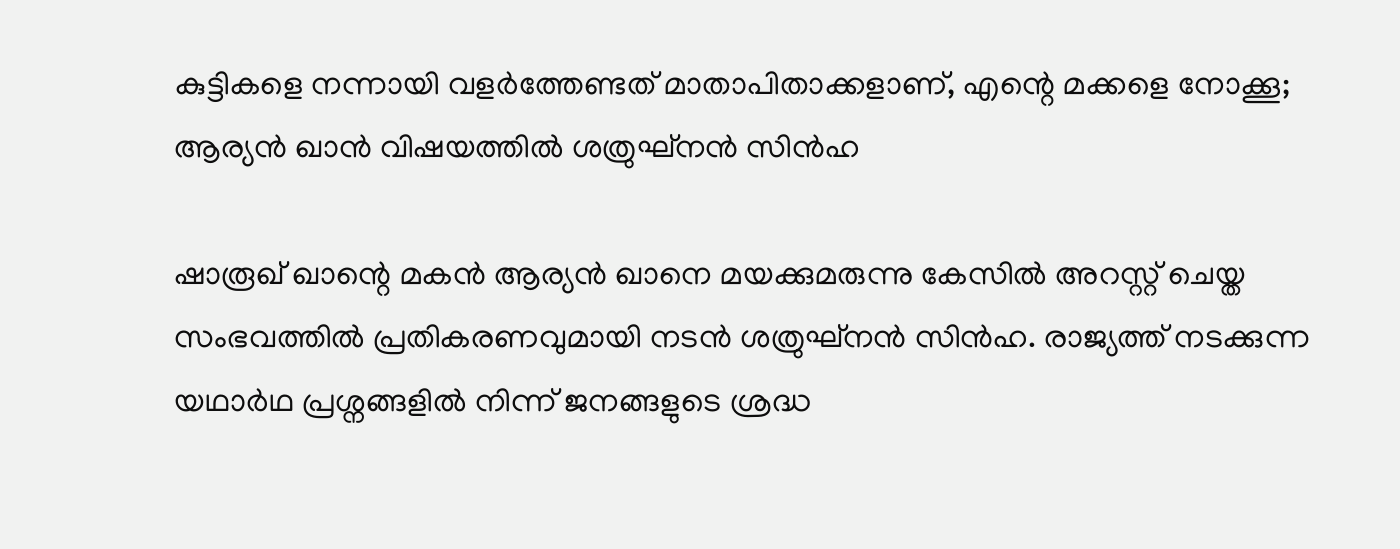കുട്ടികളെ നന്നായി വളര്‍ത്തേണ്ടത് മാതാപിതാക്കളാണ്, എന്റെ മക്കളെ നോക്കൂ; ആര്യന്‍ ഖാന്‍ വിഷയത്തില്‍ ശത്രുഘ്‌നന്‍ സിന്‍ഹ

ഷാരൂഖ് ഖാന്റെ മകന്‍ ആര്യന്‍ ഖാനെ മയക്കുമരുന്നു കേസില്‍ അറസ്റ്റ് ചെയ്ത സംഭവത്തില്‍ പ്രതികരണവുമായി നടന്‍ ശത്രുഘ്നന്‍ സിന്‍ഹ. രാജ്യത്ത് നടക്കുന്ന യഥാര്‍ഥ പ്രശ്നങ്ങളില്‍ നിന്ന് ജനങ്ങളുടെ ശ്രദ്ധ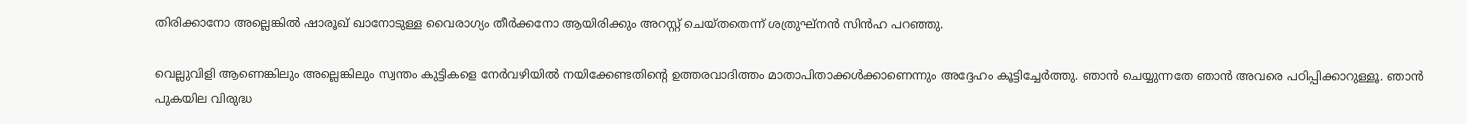തിരിക്കാനോ അല്ലെങ്കില്‍ ഷാരൂഖ് ഖാനോടുള്ള വൈരാഗ്യം തീര്‍ക്കനോ ആയിരിക്കും അറസ്റ്റ് ചെയ്തതെന്ന് ശത്രുഘ്നന്‍ സിന്‍ഹ പറഞ്ഞു.

വെല്ലുവിളി ആണെങ്കിലും അല്ലെങ്കിലും സ്വന്തം കുട്ടികളെ നേര്‍വഴിയില്‍ നയിക്കേണ്ടതിന്റെ ഉത്തരവാദിത്തം മാതാപിതാക്കള്‍ക്കാണെന്നും അദ്ദേഹം കൂട്ടിച്ചേര്‍ത്തു. ഞാന്‍ ചെയ്യുന്നതേ ഞാന്‍ അവരെ പഠിപ്പിക്കാറുള്ളൂ. ഞാന്‍ പുകയില വിരുദ്ധ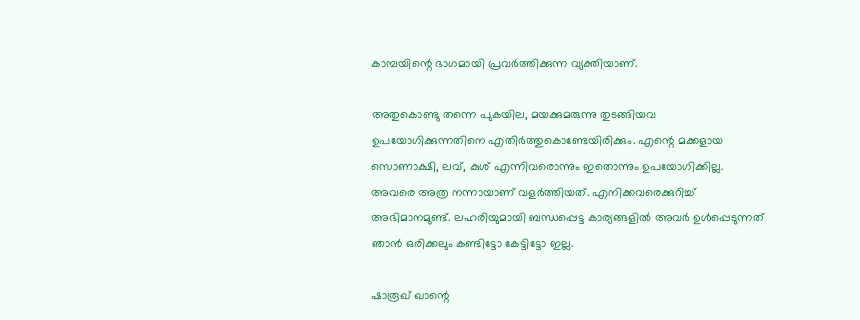കാമ്പയിന്റെ ഭാഗമായി പ്രവര്‍ത്തിക്കുന്ന വ്യക്തിയാണ്.

അതുകൊണ്ടു തന്നെ പുകയില, മയക്കുമരുന്നു തുടങ്ങിയവ ഉപയോഗിക്കുന്നതിനെ എതിര്‍ത്തുകൊണ്ടേയിരിക്കും. എന്റെ മക്കളായ സൊണാക്ഷി, ലവ്, കുശ് എന്നിവരൊന്നും ഇതൊന്നും ഉപയോഗിക്കില്ല. അവരെ അത്ര നന്നായാണ് വളര്‍ത്തിയത്. എനിക്കവരെക്കുറിച്ച് അഭിമാനമുണ്ട്. ലഹരിയുമായി ബന്ധപ്പെട്ട കാര്യങ്ങളില്‍ അവര്‍ ഉള്‍പ്പെടുന്നത് ഞാന്‍ ഒരിക്കലും കണ്ടിട്ടോ കേട്ടിട്ടോ ഇല്ല.

ഷാരൂഖ് ഖാന്റെ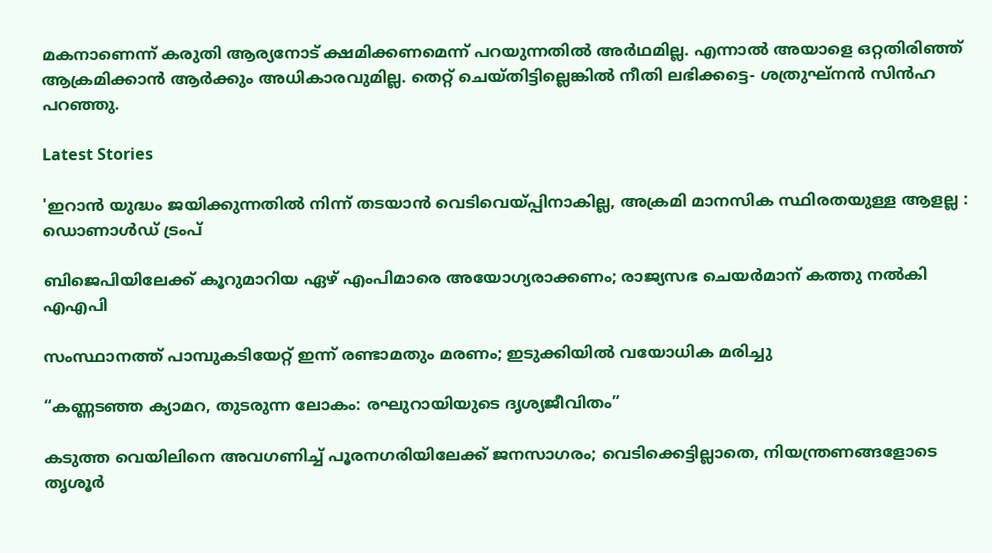മകനാണെന്ന് കരുതി ആര്യനോട് ക്ഷമിക്കണമെന്ന് പറയുന്നതില്‍ അര്‍ഥമില്ല. എന്നാല്‍ അയാളെ ഒറ്റതിരിഞ്ഞ് ആക്രമിക്കാന്‍ ആര്‍ക്കും അധികാരവുമില്ല. തെറ്റ് ചെയ്തിട്ടില്ലെങ്കില്‍ നീതി ലഭിക്കട്ടെ- ശത്രുഘ്നന്‍ സിന്‍ഹ പറഞ്ഞു.

Latest Stories

'ഇറാൻ യുദ്ധം ജയിക്കുന്നതിൽ നിന്ന് തടയാൻ വെടിവെയ്പ്പിനാകില്ല, അക്രമി മാനസിക സ്ഥിരതയുള്ള ആളല്ല : ഡൊണാൾഡ് ട്രംപ്

ബിജെപിയിലേക്ക് കൂറുമാറിയ ഏഴ് എംപിമാരെ അയോഗ്യരാക്കണം; രാജ്യസഭ ചെയർമാന് കത്തു നൽകി എഎപി

സംസ്ഥാനത്ത് പാമ്പുകടിയേറ്റ് ഇന്ന് രണ്ടാമതും മരണം; ഇടുക്കിയിൽ വയോധിക മരിച്ചു

“കണ്ണടഞ്ഞ ക്യാമറ, തുടരുന്ന ലോകം: രഘുറായിയുടെ ദൃശ്യജീവിതം”

കടുത്ത വെയിലിനെ അവഗണിച്ച് പൂരനഗരിയിലേക്ക് ജനസാഗരം; വെടിക്കെട്ടില്ലാതെ, നിയന്ത്രണങ്ങളോടെ തൃശൂർ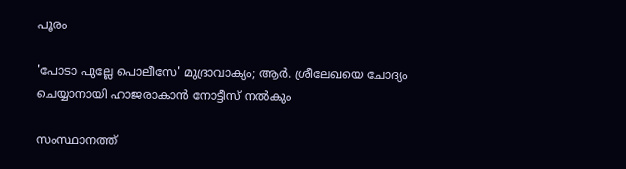പൂരം

'പോടാ പുല്ലേ പൊലീസേ' മുദ്രാവാക്യം; ആർ. ശ്രീലേഖയെ ചോദ്യം ചെയ്യാനായി ഹാജരാകാൻ നോട്ടീസ് നൽകും

സംസ്ഥാനത്ത്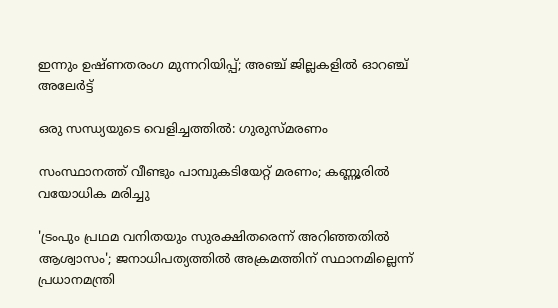ഇന്നും ഉഷ്ണതരംഗ മുന്നറിയിപ്പ്; അഞ്ച് ജില്ലകളിൽ ഓറഞ്ച് അലേർട്ട്

ഒരു സന്ധ്യയുടെ വെളിച്ചത്തിൽ: ഗുരുസ്മരണം

സംസ്ഥാനത്ത് വീണ്ടും പാമ്പുകടിയേറ്റ് മരണം; കണ്ണൂരില്‍ വയോധിക മരിച്ചു

'ട്രംപും പ്രഥമ വനിതയും സുരക്ഷിതരെന്ന് അറിഞ്ഞതിൽ ആശ്വാസം'; ജനാധിപത്യത്തിൽ അക്രമത്തിന് സ്ഥാനമില്ലെന്ന് പ്രധാനമന്ത്രി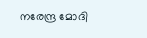നരേന്ദ്ര മോദി